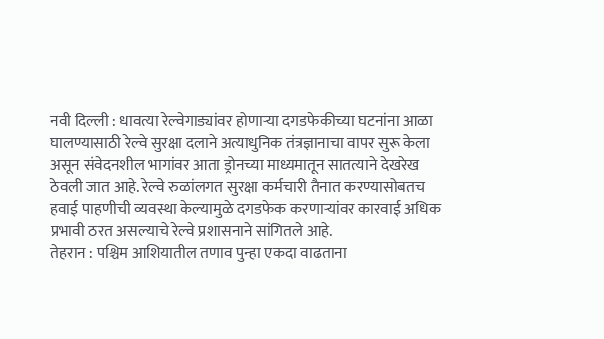नवी दिल्ली : धावत्या रेल्वेगाड्यांवर होणाऱ्या दगडफेकीच्या घटनांना आळा घालण्यासाठी रेल्वे सुरक्षा दलाने अत्याधुनिक तंत्रज्ञानाचा वापर सुरू केला असून संवेदनशील भागांवर आता ड्रोनच्या माध्यमातून सातत्याने देखरेख ठेवली जात आहे. रेल्वे रुळांलगत सुरक्षा कर्मचारी तैनात करण्यासोबतच हवाई पाहणीची व्यवस्था केल्यामुळे दगडफेक करणाऱ्यांवर कारवाई अधिक प्रभावी ठरत असल्याचे रेल्वे प्रशासनाने सांगितले आहे.
तेहरान : पश्चिम आशियातील तणाव पुन्हा एकदा वाढताना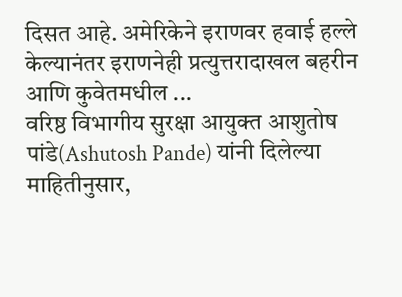दिसत आहे. अमेरिकेने इराणवर हवाई हल्ले केल्यानंतर इराणनेही प्रत्युत्तरादाखल बहरीन आणि कुवेतमधील ...
वरिष्ठ विभागीय सुरक्षा आयुक्त आशुतोष पांडे(Ashutosh Pande) यांनी दिलेल्या माहितीनुसार,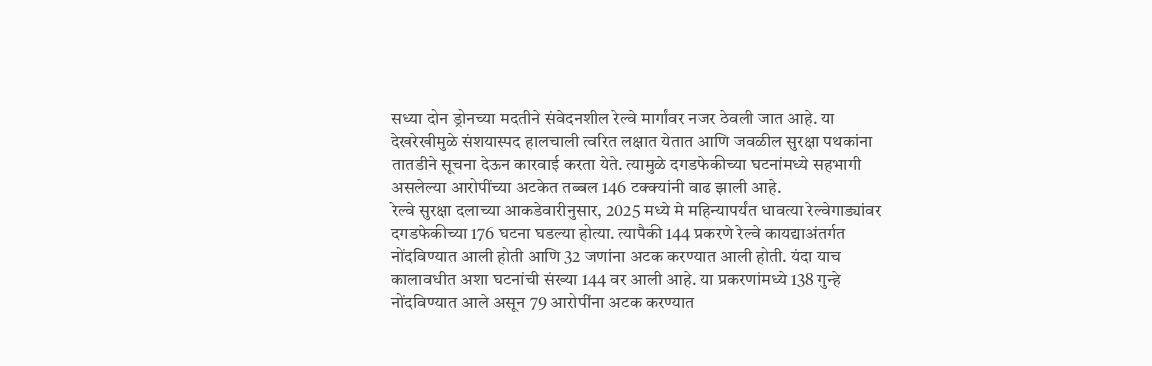सध्या दोन ड्रोनच्या मदतीने संवेदनशील रेल्वे मार्गांवर नजर ठेवली जात आहे. या देखरेखीमुळे संशयास्पद हालचाली त्वरित लक्षात येतात आणि जवळील सुरक्षा पथकांना तातडीने सूचना देऊन कारवाई करता येते. त्यामुळे दगडफेकीच्या घटनांमध्ये सहभागी असलेल्या आरोपींच्या अटकेत तब्बल 146 टक्क्यांनी वाढ झाली आहे.
रेल्वे सुरक्षा दलाच्या आकडेवारीनुसार, 2025 मध्ये मे महिन्यापर्यंत धावत्या रेल्वेगाड्यांवर दगडफेकीच्या 176 घटना घडल्या होत्या. त्यापैकी 144 प्रकरणे रेल्वे कायद्याअंतर्गत नोंदविण्यात आली होती आणि 32 जणांना अटक करण्यात आली होती. यंदा याच कालावधीत अशा घटनांची संख्या 144 वर आली आहे. या प्रकरणांमध्ये 138 गुन्हे नोंदविण्यात आले असून 79 आरोपींना अटक करण्यात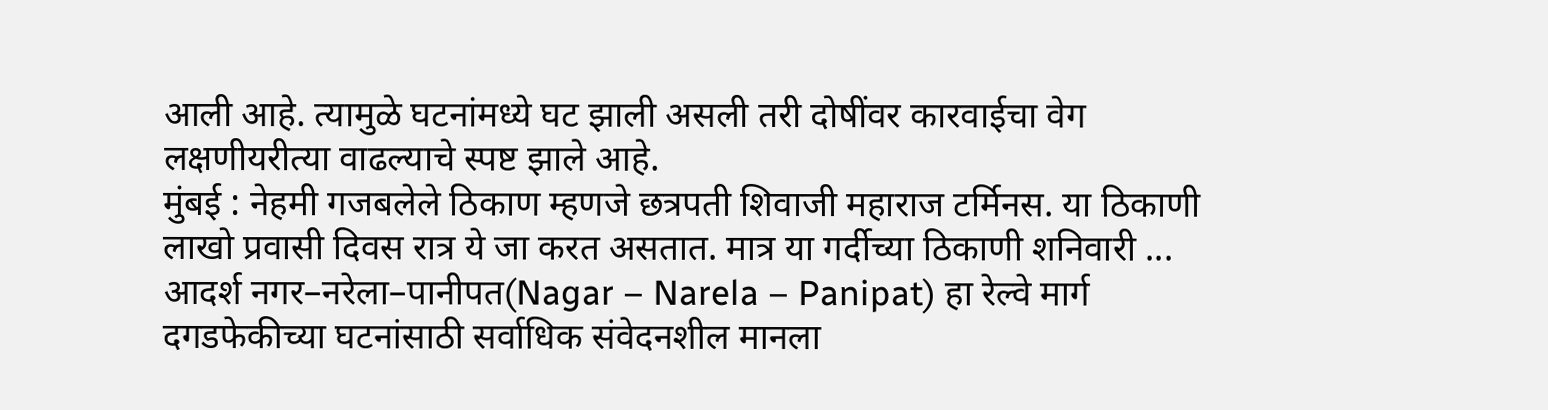आली आहे. त्यामुळे घटनांमध्ये घट झाली असली तरी दोषींवर कारवाईचा वेग लक्षणीयरीत्या वाढल्याचे स्पष्ट झाले आहे.
मुंबई : नेहमी गजबलेले ठिकाण म्हणजे छत्रपती शिवाजी महाराज टर्मिनस. या ठिकाणी लाखो प्रवासी दिवस रात्र ये जा करत असतात. मात्र या गर्दीच्या ठिकाणी शनिवारी ...
आदर्श नगर–नरेला–पानीपत(Nagar – Narela – Panipat) हा रेल्वे मार्ग दगडफेकीच्या घटनांसाठी सर्वाधिक संवेदनशील मानला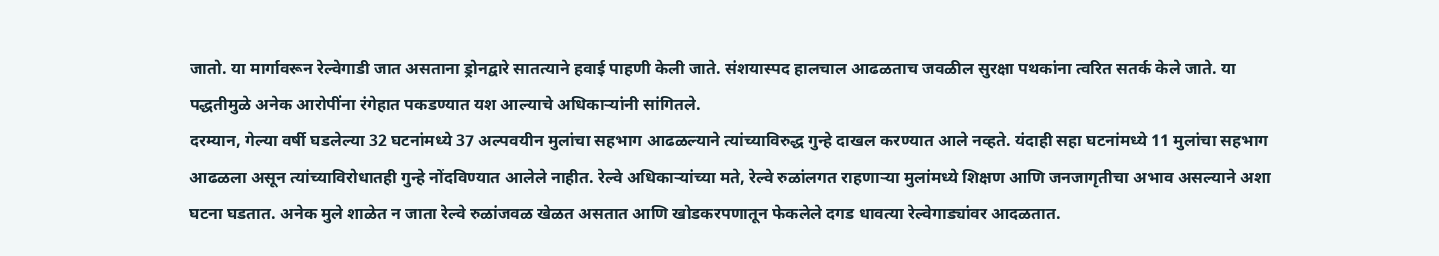जातो. या मार्गावरून रेल्वेगाडी जात असताना ड्रोनद्वारे सातत्याने हवाई पाहणी केली जाते. संशयास्पद हालचाल आढळताच जवळील सुरक्षा पथकांना त्वरित सतर्क केले जाते. या पद्धतीमुळे अनेक आरोपींना रंगेहात पकडण्यात यश आल्याचे अधिकाऱ्यांनी सांगितले.
दरम्यान, गेल्या वर्षी घडलेल्या 32 घटनांमध्ये 37 अल्पवयीन मुलांचा सहभाग आढळल्याने त्यांच्याविरुद्ध गुन्हे दाखल करण्यात आले नव्हते. यंदाही सहा घटनांमध्ये 11 मुलांचा सहभाग आढळला असून त्यांच्याविरोधातही गुन्हे नोंदविण्यात आलेले नाहीत. रेल्वे अधिकाऱ्यांच्या मते, रेल्वे रुळांलगत राहणाऱ्या मुलांमध्ये शिक्षण आणि जनजागृतीचा अभाव असल्याने अशा घटना घडतात. अनेक मुले शाळेत न जाता रेल्वे रुळांजवळ खेळत असतात आणि खोडकरपणातून फेकलेले दगड धावत्या रेल्वेगाड्यांवर आदळतात.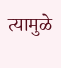त्यामुळे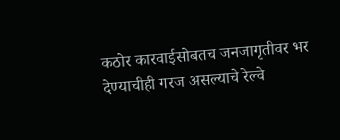कठोर कारवाईसोबतच जनजागृतीवर भर देण्याचीही गरज असल्याचे रेल्वे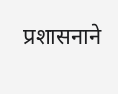प्रशासनाने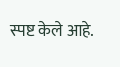स्पष्ट केले आहे.